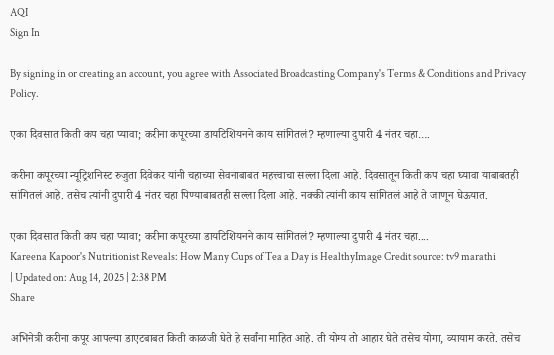AQI
Sign In

By signing in or creating an account, you agree with Associated Broadcasting Company's Terms & Conditions and Privacy Policy.

एका दिवसात किती कप चहा प्यावा; करीना कपूरच्या डायटिशियनने काय सांगितलं? म्हणाल्या दुपारी 4 नंतर चहा….

करीना कपूरच्या न्यूट्रिशनिस्ट रुजुता दिवेकर यांनी चहाच्या सेवनाबाबत महत्त्वाचा सल्ला दिला आहे. दिवसातून किती कप चहा घ्यावा याबाबतही सांगितलं आहे. तसेच त्यांनी दुपारी 4 नंतर चहा पिण्याबाबतही सल्ला दिला आहे. नक्की त्यांनी काय सांगितलं आहे ते जाणून घेऊयात.

एका दिवसात किती कप चहा प्यावा; करीना कपूरच्या डायटिशियनने काय सांगितलं? म्हणाल्या दुपारी 4 नंतर चहा....
Kareena Kapoor's Nutritionist Reveals: How Many Cups of Tea a Day is HealthyImage Credit source: tv9 marathi
| Updated on: Aug 14, 2025 | 2:38 PM
Share

अभिनेत्री करीना कपूर आपल्या डाएटबाबत किती काळजी घेते हे सर्वांना माहित आहे. ती योग्य तो आहार घेते तसेच योगा, व्यायाम करते. तसेच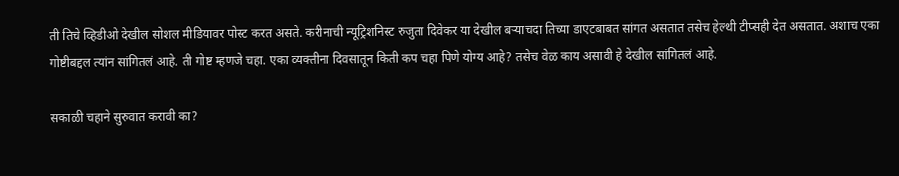ती तिचे व्हिडीओ देखील सोशल मीडियावर पोस्ट करत असते. करीनाची न्यूट्रिशनिस्ट रुजुता दिवेकर या देखील बऱ्याचदा तिच्या डाएटबाबत सांगत असतात तसेच हेल्थी टीप्सही देत असतात. अशाच एका गोष्टीबद्दल त्यांन सांगितलं आहे. ती गोष्ट म्हणजे चहा. एका व्यक्तीना दिवसातून किती कप चहा पिणे योग्य आहे? तसेच वेळ काय असावी हे देखील सांगितलं आहे.

सकाळी चहाने सुरुवात करावी का?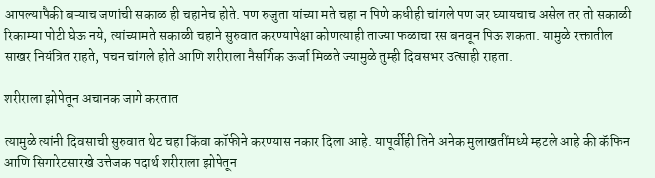आपल्यापैकी बऱ्याच जणांची सकाळ ही चहानेच होते. पण रुजुता यांच्या मते चहा न पिणे कधीही चांगले पण जर घ्यायचाच असेल तर तो सकाळी रिकाम्या पोटी घेऊ नये, त्यांच्यामते सकाळी चहाने सुरुवात करण्यापेक्षा कोणत्याही ताज्या फळाचा रस बनवून पिऊ शकता. यामुळे रक्तातील साखर नियंत्रित राहते, पचन चांगले होते आणि शरीराला नैसर्गिक ऊर्जा मिळते ज्यामुळे तुम्ही दिवसभर उत्साही राहता.

शरीराला झोपेतून अचानक जागे करतात

त्यामुळे त्यांनी दिवसाची सुरुवात थेट चहा किंवा कॉफीने करण्यास नकार दिला आहे. यापूर्वीही तिने अनेक मुलाखतींमध्ये म्हटले आहे की कॅफिन आणि सिगारेटसारखे उत्तेजक पदार्थ शरीराला झोपेतून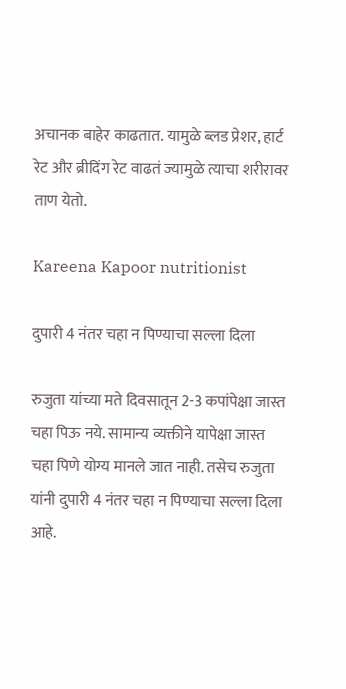अचानक बाहेर काढतात. यामुळे ब्लड प्रेशर, हार्ट रेट और ब्रीदिंग रेट वाढतं ज्यामुळे त्याचा शरीरावर ताण येतो.

Kareena Kapoor nutritionist

दुपारी 4 नंतर चहा न पिण्याचा सल्ला दिला

रुजुता यांच्या मते दिवसातून 2-3 कपांपेक्षा जास्त चहा पिऊ नये. सामान्य व्यक्तीने यापेक्षा जास्त चहा पिणे योग्य मानले जात नाही. तसेच रुजुता यांनी दुपारी 4 नंतर चहा न पिण्याचा सल्ला दिला आहे.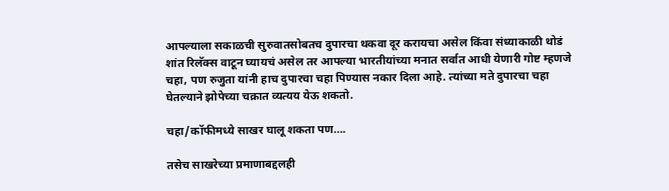आपल्याला सकाळची सुरुवातसोबतच दुपारचा थकवा दूर करायचा असेल किंवा संध्याकाळी थोडं शांत रिलॅक्स वाटून घ्यायचं असेल तर आपल्या भारतीयांच्या मनात सर्वात आधी येणारी गोष्ट म्हणजे चहा, पण रुजुता यांनी हाच दुपारचा चहा पिण्यास नकार दिला आहे. त्यांच्या मते दुपारचा चहा घेतल्याने झोपेच्या चक्रात व्यत्यय येऊ शकतो.

चहा/कॉफीमध्ये साखर घालू शकता पण….

तसेच साखरेच्या प्रमाणाबद्दलही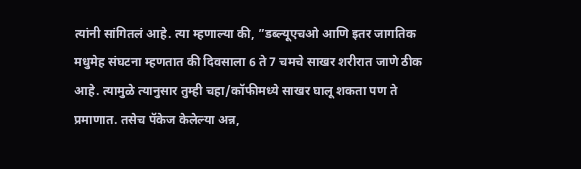त्यांनी सांगितलं आहे. त्या म्हणाल्या की, ”डब्ल्यूएचओ आणि इतर जागतिक मधुमेह संघटना म्हणतात की दिवसाला 6 ते 7 चमचे साखर शरीरात जाणे ठीक आहे. त्यामुळे त्यानुसार तुम्ही चहा/कॉफीमध्ये साखर घालू शकता पण ते प्रमाणात. तसेच पॅकेज केलेल्या अन्न,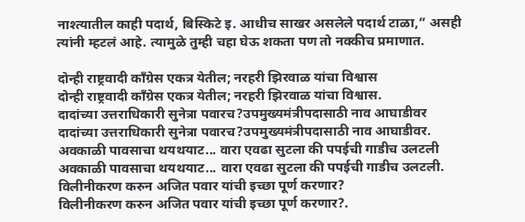नाश्त्यातील काही पदार्थ, बिस्किटे इ. आधीच साखर असलेले पदार्थ टाळा,” असही त्यांनी म्हटलं आहे. त्यामुळे तुम्ही चहा घेऊ शकता पण तो नक्कीच प्रमाणात.

दोन्ही राष्ट्रवादी काँग्रेस एकत्र येतील; नरहरी झिरवाळ यांचा विश्वास
दोन्ही राष्ट्रवादी काँग्रेस एकत्र येतील; नरहरी झिरवाळ यांचा विश्वास.
दादांच्या उत्तराधिकारी सुनेत्रा पवारच?उपमुख्यमंत्रीपदासाठी नाव आघाडीवर
दादांच्या उत्तराधिकारी सुनेत्रा पवारच?उपमुख्यमंत्रीपदासाठी नाव आघाडीवर.
अवकाळी पावसाचा थयथयाट... वारा एवढा सुटला की पपईची गाडीच उलटली
अवकाळी पावसाचा थयथयाट... वारा एवढा सुटला की पपईची गाडीच उलटली.
विलीनीकरण करुन अजित पवार यांची इच्छा पूर्ण करणार?
विलीनीकरण करुन अजित पवार यांची इच्छा पूर्ण करणार?.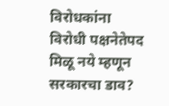विरोधकांना विरोधी पक्षनेतेपद मिळू नये म्हणून सरकारचा डाव?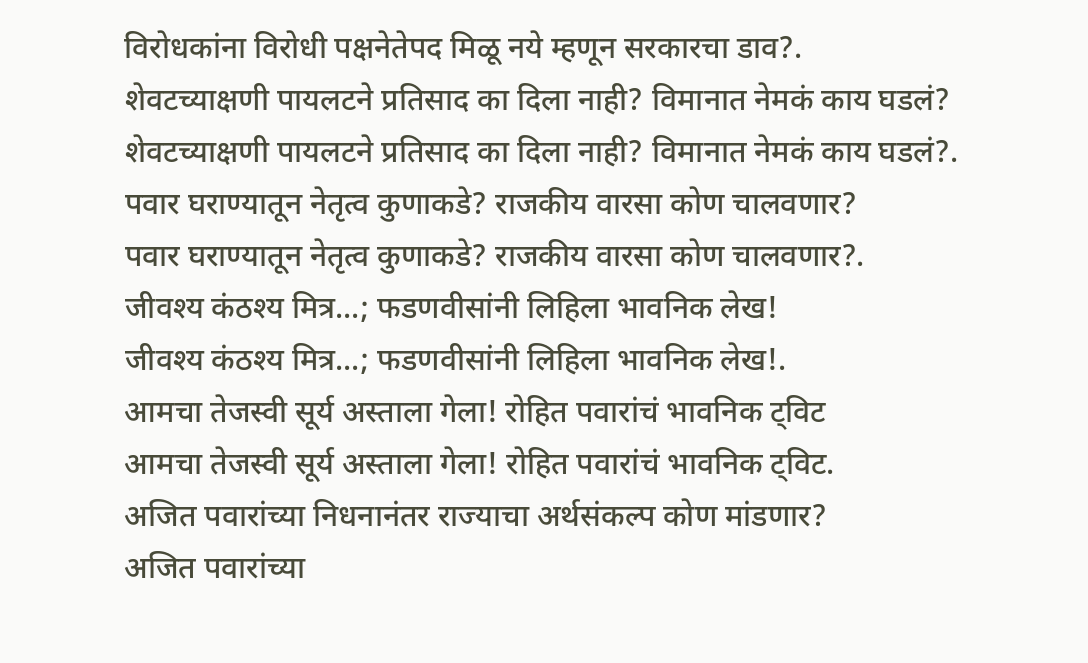विरोधकांना विरोधी पक्षनेतेपद मिळू नये म्हणून सरकारचा डाव?.
शेवटच्याक्षणी पायलटने प्रतिसाद का दिला नाही? विमानात नेमकं काय घडलं?
शेवटच्याक्षणी पायलटने प्रतिसाद का दिला नाही? विमानात नेमकं काय घडलं?.
पवार घराण्यातून नेतृत्व कुणाकडे? राजकीय वारसा कोण चालवणार?
पवार घराण्यातून नेतृत्व कुणाकडे? राजकीय वारसा कोण चालवणार?.
जीवश्य कंठश्य मित्र...; फडणवीसांनी लिहिला भावनिक लेख!
जीवश्य कंठश्य मित्र...; फडणवीसांनी लिहिला भावनिक लेख!.
आमचा तेजस्वी सूर्य अस्ताला गेला! रोहित पवारांचं भावनिक ट्विट
आमचा तेजस्वी सूर्य अस्ताला गेला! रोहित पवारांचं भावनिक ट्विट.
अजित पवारांच्या निधनानंतर राज्याचा अर्थसंकल्प कोण मांडणार?
अजित पवारांच्या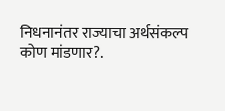निधनानंतर राज्याचा अर्थसंकल्प कोण मांडणार?.